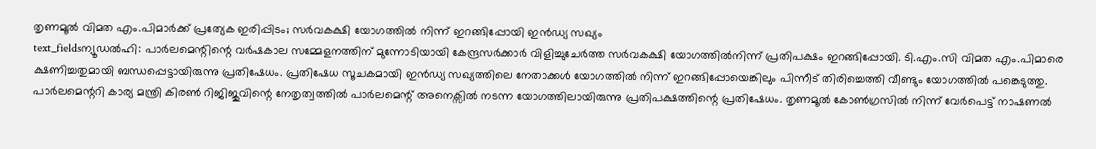തൃണമൂൽ വിമത എം.പിമാർക്ക് പ്രത്യേക ഇരിപ്പിടം; സർവകക്ഷി യോഗത്തിൽ നിന്ന് ഇറങ്ങിപ്പോയി ഇൻഡ്യ സഖ്യം
text_fieldsന്യൂഡൽഹി: പാർലമെന്റിന്റെ വർഷകാല സമ്മേളനത്തിന് മുന്നോടിയായി കേന്ദ്രസർക്കാർ വിളിച്ചുചേർത്ത സർവകക്ഷി യോഗത്തിൽനിന്ന് പ്രതിപക്ഷം ഇറങ്ങിപ്പോയി. ടി.എം.സി വിമത എം.പിമാരെ ക്ഷണിച്ചതുമായി ബന്ധപ്പെട്ടായിരുന്നു പ്രതിഷേധം. പ്രതിഷേധ സൂചകമായി ഇൻഡ്യ സഖ്യത്തിലെ നേതാക്കൾ യോഗത്തിൽ നിന്ന് ഇറങ്ങിപ്പോയെങ്കിലും പിന്നീട് തിരിച്ചെത്തി വീണ്ടും യോഗത്തിൽ പങ്കെടുത്തു.
പാർലമെന്ററി കാര്യ മന്ത്രി കിരൺ റിജിജുവിന്റെ നേതൃത്വത്തിൽ പാർലമെന്റ് അനെക്സിൽ നടന്ന യോഗത്തിലായിരുന്നു പ്രതിപക്ഷത്തിന്റെ പ്രതിഷേധം. തൃണമൂൽ കോൺഗ്രസിൽ നിന്ന് വേർപെട്ട് നാഷണൽ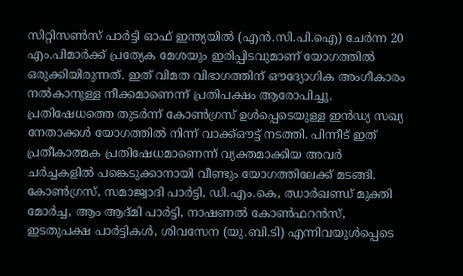സിറ്റിസൺസ് പാർട്ടി ഓഫ് ഇന്ത്യയിൽ (എൻ.സി.പി.ഐ) ചേർന്ന 20 എം.പിമാർക്ക് പ്രത്യേക മേശയും ഇരിപ്പിടവുമാണ് യോഗത്തിൽ ഒരുക്കിയിരുന്നത്. ഇത് വിമത വിഭാഗത്തിന് ഔദ്യോഗിക അംഗീകാരം നൽകാനുള്ള നീക്കമാണെന്ന് പ്രതിപക്ഷം ആരോപിച്ചു.
പ്രതിഷേധത്തെ തുടർന്ന് കോൺഗ്രസ് ഉൾപ്പെടെയുള്ള ഇൻഡ്യ സഖ്യ നേതാക്കൾ യോഗത്തിൽ നിന്ന് വാക്ക്ഔട്ട് നടത്തി. പിന്നീട് ഇത് പ്രതീകാത്മക പ്രതിഷേധമാണെന്ന് വ്യക്തമാക്കിയ അവർ ചർച്ചകളിൽ പങ്കെടുക്കാനായി വീണ്ടും യോഗത്തിലേക്ക് മടങ്ങി.
കോൺഗ്രസ്, സമാജ്വാദി പാർട്ടി, ഡി.എം.കെ, ഝാർഖണ്ഡ് മുക്തി മോർച്ച, ആം ആദ്മി പാർട്ടി, നാഷണൽ കോൺഫറൻസ്, ഇടതുപക്ഷ പാർട്ടികൾ, ശിവസേന (യു.ബി.ടി) എന്നിവയുൾപ്പെടെ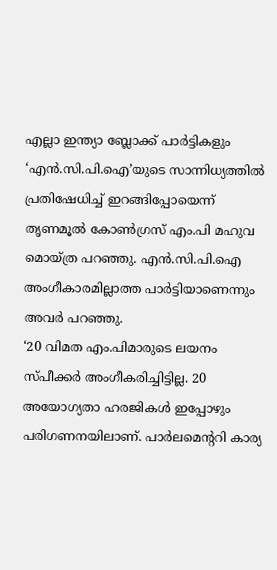എല്ലാ ഇന്ത്യാ ബ്ലോക്ക് പാർട്ടികളും ‘എൻ.സി.പി.ഐ’യുടെ സാന്നിധ്യത്തിൽ പ്രതിഷേധിച്ച് ഇറങ്ങിപ്പോയെന്ന് തൃണമൂൽ കോൺഗ്രസ് എം.പി മഹുവ മൊയ്ത്ര പറഞ്ഞു. എൻ.സി.പി.ഐ അംഗീകാരമില്ലാത്ത പാർട്ടിയാണെന്നും അവർ പറഞ്ഞു.
‘20 വിമത എം.പിമാരുടെ ലയനം സ്പീക്കർ അംഗീകരിച്ചിട്ടില്ല. 20 അയോഗ്യതാ ഹരജികൾ ഇപ്പോഴും പരിഗണനയിലാണ്. പാർലമെന്ററി കാര്യ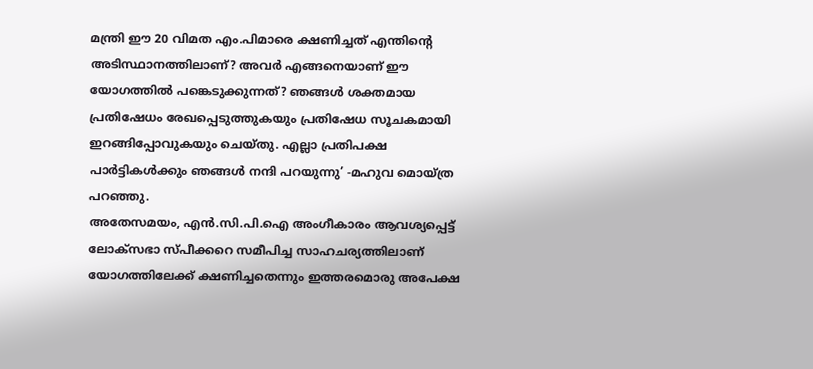മന്ത്രി ഈ 20 വിമത എം.പിമാരെ ക്ഷണിച്ചത് എന്തിന്റെ അടിസ്ഥാനത്തിലാണ്? അവർ എങ്ങനെയാണ് ഈ യോഗത്തിൽ പങ്കെടുക്കുന്നത്? ഞങ്ങൾ ശക്തമായ പ്രതിഷേധം രേഖപ്പെടുത്തുകയും പ്രതിഷേധ സൂചകമായി ഇറങ്ങിപ്പോവുകയും ചെയ്തു. എല്ലാ പ്രതിപക്ഷ പാർട്ടികൾക്കും ഞങ്ങൾ നന്ദി പറയുന്നു’ -മഹുവ മൊയ്ത്ര പറഞ്ഞു.
അതേസമയം, എൻ.സി.പി.ഐ അംഗീകാരം ആവശ്യപ്പെട്ട് ലോക്സഭാ സ്പീക്കറെ സമീപിച്ച സാഹചര്യത്തിലാണ് യോഗത്തിലേക്ക് ക്ഷണിച്ചതെന്നും ഇത്തരമൊരു അപേക്ഷ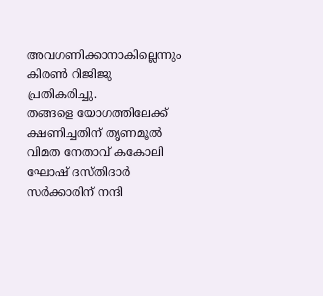അവഗണിക്കാനാകില്ലെന്നും കിരൺ റിജിജു പ്രതികരിച്ചു.
തങ്ങളെ യോഗത്തിലേക്ക് ക്ഷണിച്ചതിന് തൃണമൂൽ വിമത നേതാവ് കകോലി ഘോഷ് ദസ്തിദാർ സർക്കാരിന് നന്ദി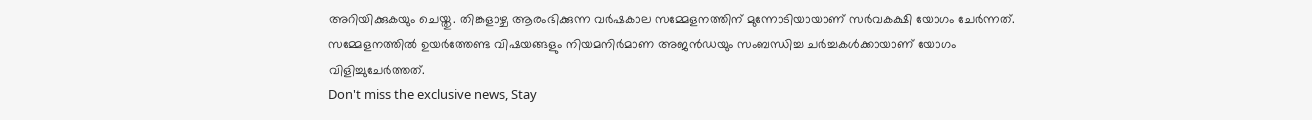അറിയിക്കുകയും ചെയ്തു. തിങ്കളാഴ്ച ആരംഭിക്കുന്ന വർഷകാല സമ്മേളനത്തിന് മുന്നോടിയായാണ് സർവകക്ഷി യോഗം ചേർന്നത്. സമ്മേളനത്തിൽ ഉയർത്തേണ്ട വിഷയങ്ങളും നിയമനിർമാണ അജൻഡയും സംബന്ധിച്ച ചർച്ചകൾക്കായാണ് യോഗം വിളിച്ചുചേർത്തത്.
Don't miss the exclusive news, Stay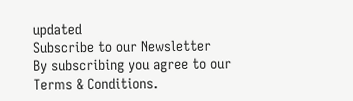updated
Subscribe to our Newsletter
By subscribing you agree to our Terms & Conditions.